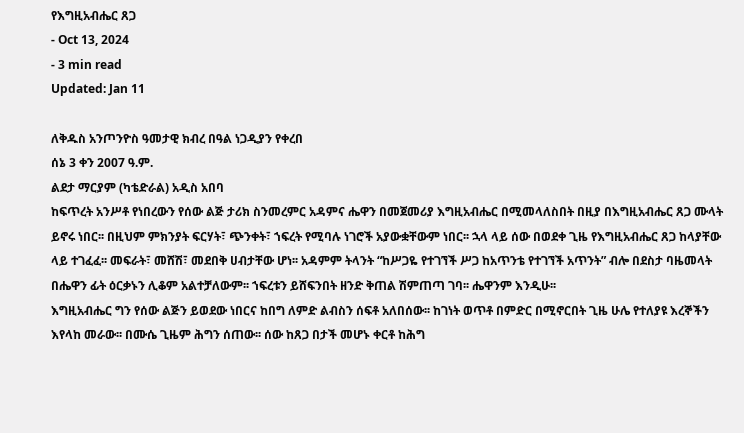የእግዚአብሔር ጸጋ
- Oct 13, 2024
- 3 min read
Updated: Jan 11

ለቅዱስ አንጦንዮስ ዓመታዊ ክብረ በዓል ነጋዲያን የቀረበ
ሰኔ 3 ቀን 2007 ዓ.ም.
ልደታ ማርያም (ካቴድራል) አዲስ አበባ
ከፍጥረት አንሥቶ የነበረውን የሰው ልጅ ታሪክ ስንመረምር አዳምና ሔዋን በመጀመሪያ እግዚአብሔር በሚመላለስበት በዚያ በእግዚአብሔር ጸጋ ሙላት ይኖሩ ነበር፡፡ በዚህም ምክንያት ፍርሃት፣ ጭንቀት፣ ኀፍረት የሚባሉ ነገሮች አያውቋቸውም ነበር፡፡ ኋላ ላይ ሰው በወደቀ ጊዜ የእግዚአብሔር ጸጋ ከላያቸው ላይ ተገፈፈ፡፡ መፍራት፣ መሸሽ፣ መደበቅ ሀብታቸው ሆነ፡፡ አዳምም ትላንት “ከሥጋዬ የተገኘች ሥጋ ከአጥንቴ የተገኘች አጥንት” ብሎ በደስታ ባዜመላት በሔዋን ፊት ዕርቃኑን ሊቆም አልተቻለውም፡፡ ኀፍረቱን ይሸፍንበት ዘንድ ቅጠል ሽምጠጣ ገባ፡፡ ሔዋንም እንዲሁ፡፡
እግዚአብሔር ግን የሰው ልጅን ይወደው ነበርና ከበግ ለምድ ልብስን ሰፍቶ አለበሰው፡፡ ከገነት ወጥቶ በምድር በሚኖርበት ጊዜ ሁሌ የተለያዩ እረኞችን እየላከ መራው፡፡ በሙሴ ጊዜም ሕግን ሰጠው፡፡ ሰው ከጸጋ በታች መሆኑ ቀርቶ ከሕግ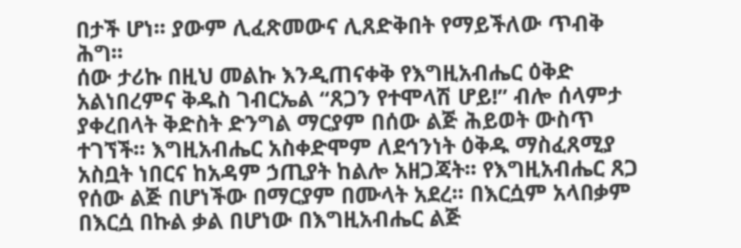በታች ሆነ፡፡ ያውም ሊፈጽመውና ሊጸድቅበት የማይችለው ጥብቅ ሕግ፡፡
ሰው ታሪኩ በዚህ መልኩ እንዲጠናቀቅ የእግዚአብሔር ዕቅድ አልነበረምና ቅዱስ ገብርኤል “ጸጋን የተሞላሽ ሆይ!” ብሎ ሰላምታ ያቀረበላት ቅድስት ድንግል ማርያም በሰው ልጅ ሕይወት ውስጥ ተገኘች፡፡ እግዚአብሔር አስቀድሞም ለደኅንነት ዕቅዱ ማስፈጸሚያ አስቧት ነበርና ከአዳም ኃጢያት ከልሎ አዘጋጃት፡፡ የእግዚአብሔር ጸጋ የሰው ልጅ በሆነችው በማርያም በሙላት አደረ፡፡ በእርሷም አላበቃም በእርሷ በኩል ቃል በሆነው በእግዚአብሔር ልጅ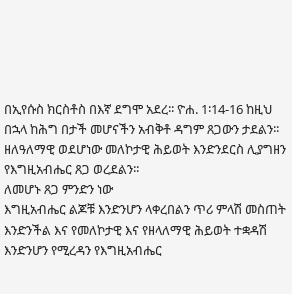በኢየሱስ ክርስቶስ በእኛ ደግሞ አደረ፡፡ ዮሐ. 1፡14-16 ከዚህ በኋላ ከሕግ በታች መሆናችን አብቅቶ ዳግም ጸጋውን ታደልን፡፡ ዘለዓለማዊ ወደሆነው መለኮታዊ ሕይወት እንድንደርስ ሊያግዘን የእግዚአብሔር ጸጋ ወረደልን፡፡
ለመሆኑ ጸጋ ምንድን ነው
እግዚአብሔር ልጆቹ እንድንሆን ላቀረበልን ጥሪ ምላሽ መስጠት እንድንችል እና የመለኮታዊ እና የዘላለማዊ ሕይወት ተቋዳሽ እንድንሆን የሚረዳን የእግዚአብሔር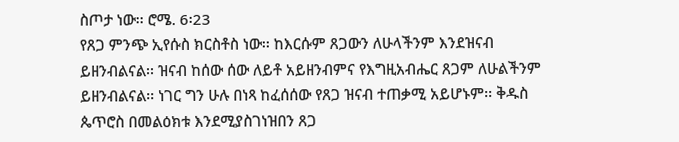ስጦታ ነው፡፡ ሮሜ. 6፡23
የጸጋ ምንጭ ኢየሱስ ክርስቶስ ነው፡፡ ከእርሱም ጸጋውን ለሁላችንም እንደዝናብ ይዘንብልናል፡፡ ዝናብ ከሰው ሰው ለይቶ አይዘንብምና የእግዚአብሔር ጸጋም ለሁልችንም ይዘንብልናል፡፡ ነገር ግን ሁሉ በነጻ ከፈሰሰው የጸጋ ዝናብ ተጠቃሚ አይሆኑም፡፡ ቅዱስ ጴጥሮስ በመልዕክቱ እንደሚያስገነዝበን ጸጋ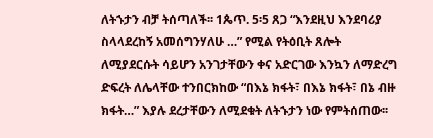ለትኁታን ብቻ ትሰጣለች፡፡ 1ጴጥ. 5፡5 ጸጋ “እንደዚህ እንደባሪያ ስላላደረከኝ አመሰግንሃለሁ …” የሚል የትዕቢት ጸሎት ለሚያደርሱት ሳይሆን አንገታቸውን ቀና አድርገው እንኳን ለማድረግ ድፍረት ለሌላቸው ተንበርክከው “በእኔ ክፋት፣ በእኔ ክፋት፣ በኔ ብዙ ክፋት…” እያሉ ደረታቸውን ለሚደቁት ለትኁታን ነው የምትሰጠው፡፡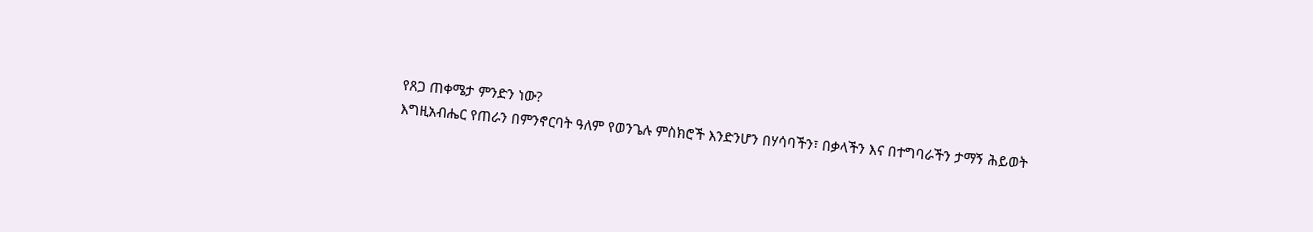የጸጋ ጠቀሜታ ምንድን ነው?
እግዚአብሔር የጠራን በምንኖርባት ዓለም የወንጌሉ ምስክሮች እንድንሆን በሃሳባችን፣ በቃላችን እና በተግባራችን ታማኝ ሕይወት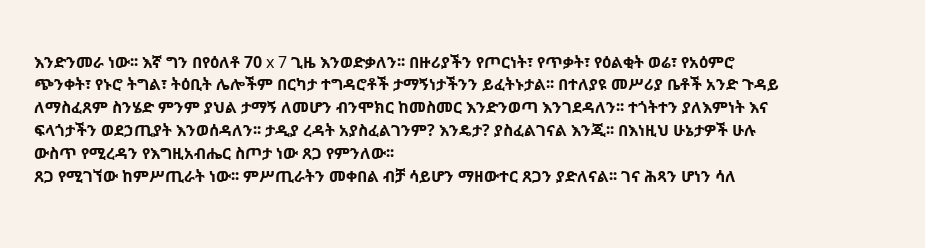እንድንመራ ነው፡፡ እኛ ግን በየዕለቶ 70 x 7 ጊዜ እንወድቃለን፡፡ በዙሪያችን የጦርነት፣ የጥቃት፣ የዕልቂት ወሬ፣ የአዕምሮ ጭንቀት፣ የኑሮ ትግል፣ ትዕቢት ሌሎችም በርካታ ተግዳሮቶች ታማኝነታችንን ይፈትኑታል፡፡ በተለያዩ መሥሪያ ቤቶች አንድ ጉዳይ ለማስፈጸም ስንሄድ ምንም ያህል ታማኝ ለመሆን ብንሞክር ከመስመር እንድንወጣ እንገደዳለን፡፡ ተጎትተን ያለእምነት እና ፍላጎታችን ወደኃጢያት እንወሰዳለን፡፡ ታዲያ ረዳት አያስፈልገንም? እንዴታ? ያስፈልገናል እንጂ፡፡ በእነዚህ ሁኔታዎች ሁሉ ውስጥ የሚረዳን የእግዚአብሔር ስጦታ ነው ጸጋ የምንለው፡፡
ጸጋ የሚገኘው ከምሥጢራት ነው፡፡ ምሥጢራትን መቀበል ብቻ ሳይሆን ማዘውተር ጸጋን ያድለናል፡፡ ገና ሕጻን ሆነን ሳለ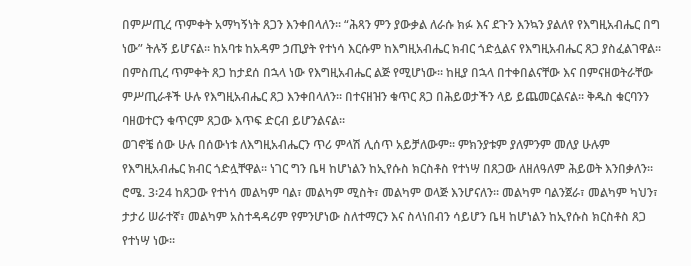በምሥጢረ ጥምቀት አማካኝነት ጸጋን እንቀበላለን፡፡ “ሕጻን ምን ያውቃል ለራሱ ክፉ እና ደጉን እንኳን ያልለየ የእግዚአብሔር በግ ነው” ትሉኝ ይሆናል፡፡ ከአባቱ ከአዳም ኃጢያት የተነሳ እርሱም ከእግዚአብሔር ክብር ጎድሏልና የእግዚአብሔር ጸጋ ያስፈልገዋል፡፡ በምስጢረ ጥምቀት ጸጋ ከታደሰ በኋላ ነው የእግዚአብሔር ልጅ የሚሆነው፡፡ ከዚያ በኋላ በተቀበልናቸው እና በምናዘወትራቸው ምሥጢራቶች ሁሉ የእግዚአብሔር ጸጋ እንቀበላለን፡፡ በተናዘዝን ቁጥር ጸጋ በሕይወታችን ላይ ይጨመርልናል፡፡ ቅዱስ ቁርባንን ባዘወተርን ቁጥርም ጸጋው እጥፍ ድርብ ይሆንልናል፡፡
ወገኖቼ ሰው ሁሉ በሰውነቱ ለእግዚአብሔርን ጥሪ ምላሽ ሊሰጥ አይቻለውም፡፡ ምክንያቱም ያለምንም መለያ ሁሉም የእግዚአብሔር ክብር ጎድሏቸዋል፡፡ ነገር ግን ቤዛ ከሆነልን ከኢየሱስ ክርስቶስ የተነሣ በጸጋው ለዘለዓለም ሕይወት እንበቃለን፡፡ ሮሜ. 3፡24 ከጸጋው የተነሳ መልካም ባል፣ መልካም ሚስት፣ መልካም ወላጅ እንሆናለን፡፡ መልካም ባልንጀራ፣ መልካም ካህን፣ ታታሪ ሠራተኛ፣ መልካም አስተዳዳሪም የምንሆነው ስለተማርን እና ስላነበብን ሳይሆን ቤዛ ከሆነልን ከኢየሱስ ክርስቶስ ጸጋ የተነሣ ነው፡፡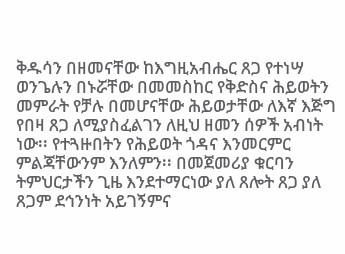ቅዱሳን በዘመናቸው ከእግዚአብሔር ጸጋ የተነሣ ወንጌሉን በኑሯቸው በመመስከር የቅድስና ሕይወትን መምራት የቻሉ በመሆናቸው ሕይወታቸው ለእኛ እጅግ የበዛ ጸጋ ለሚያስፈልገን ለዚህ ዘመን ሰዎች አብነት ነው፡፡ የተጓዙበትን የሕይወት ጎዳና እንመርምር ምልጃቸውንም እንለምን፡፡ በመጀመሪያ ቁርባን ትምህርታችን ጊዜ እንደተማርነው ያለ ጸሎት ጸጋ ያለ ጸጋም ደኅንነት አይገኝምና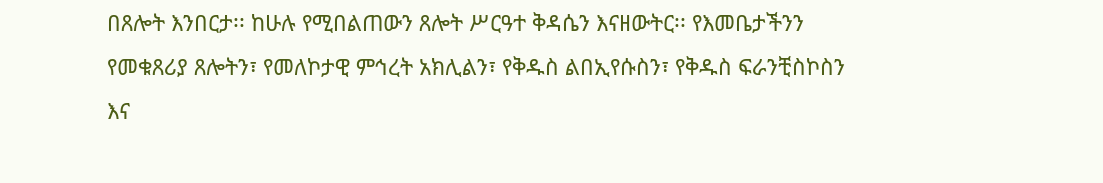በጸሎት እንበርታ፡፡ ከሁሉ የሚበልጠውን ጸሎት ሥርዓተ ቅዳሴን እናዘውትር፡፡ የእመቤታችንን የመቁጸሪያ ጸሎትን፣ የመለኮታዊ ምኅረት አክሊልን፣ የቅዱስ ልበኢየሱስን፣ የቅዱስ ፍራንቺስኮስን እና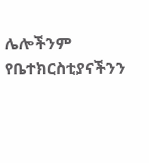ሌሎችንም የቤተክርስቲያናችንን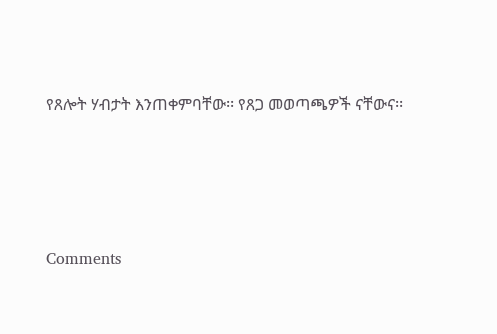የጸሎት ሃብታት እንጠቀምባቸው፡፡ የጸጋ መወጣጫዎች ናቸውና፡፡




Comments